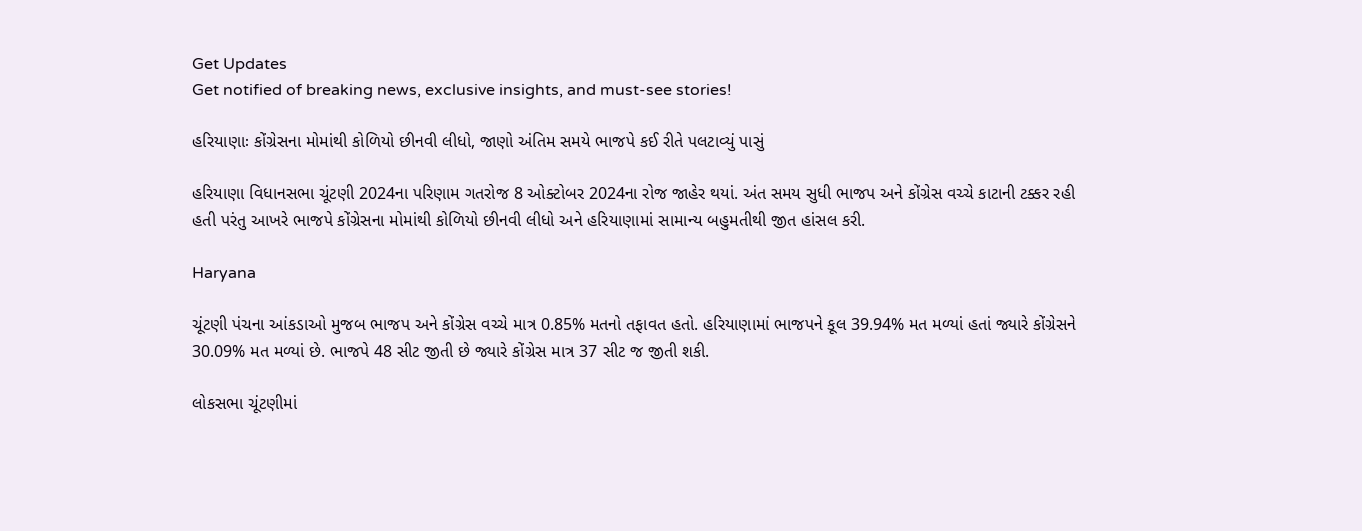Get Updates
Get notified of breaking news, exclusive insights, and must-see stories!

હરિયાણાઃ કોંગ્રેસના મોમાંથી કોળિયો છીનવી લીધો, જાણો અંતિમ સમયે ભાજપે કઈ રીતે પલટાવ્યું પાસું

હરિયાણા વિધાનસભા ચૂંટણી 2024ના પરિણામ ગતરોજ 8 ઓક્ટોબર 2024ના રોજ જાહેર થયાં. અંત સમય સુધી ભાજપ અને કોંગ્રેસ વચ્ચે કાટાની ટક્કર રહી હતી પરંતુ આખરે ભાજપે કોંગ્રેસના મોમાંથી કોળિયો છીનવી લીધો અને હરિયાણામાં સામાન્ય બહુમતીથી જીત હાંસલ કરી.

Haryana

ચૂંટણી પંચના આંકડાઓ મુજબ ભાજપ અને કોંગ્રેસ વચ્ચે માત્ર 0.85% મતનો તફાવત હતો. હરિયાણામાં ભાજપને કૂલ 39.94% મત મળ્યાં હતાં જ્યારે કોંગ્રેસને 30.09% મત મળ્યાં છે. ભાજપે 48 સીટ જીતી છે જ્યારે કોંગ્રેસ માત્ર 37 સીટ જ જીતી શકી.

લોકસભા ચૂંટણીમાં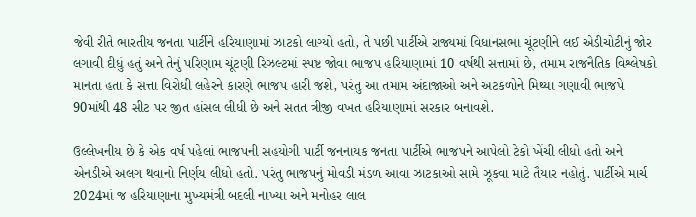જેવી રીતે ભારતીય જનતા પાર્ટીને હરિયાણામાં ઝાટકો લાગ્યો હતો, તે પછી પાર્ટીએ રાજ્યમાં વિધાનસભા ચૂંટણીને લઈ એડીચોટીનું જોર લગાવી દીધું હતું અને તેનું પરિણામ ચૂંટણી રિઝલ્ટમાં સ્પષ્ટ જોવા ભાજપ હરિયાણામાં 10 વર્ષથી સત્તામાં છે, તમામ રાજનૈતિક વિશ્લેષકો માનતા હતા કે સત્તા વિરોધી લહેરને કારણે ભાજપ હારી જશે, પરંતુ આ તમામ અંદાજાઓ અને અટકળોને મિથ્યા ગણાવી ભાજપે 90માંથી 48 સીટ પર જીત હાંસલ લીધી છે અને સતત ત્રીજી વખત હરિયાણામાં સરકાર બનાવશે.

ઉલ્લેખનીય છે કે એક વર્ષ પહેલાં ભાજપની સહયોગી પાર્ટી જનનાયક જનતા પાર્ટીએ ભાજપને આપેલો ટેકો ખેંચી લીધો હતો અને એનડીએ અલગ થવાનો નિર્ણય લીધો હતો. પરંતુ ભાજપનું મોવડી મંડળ આવા ઝાટકાઓ સામે ઝૂકવા માટે તૈયાર નહોતું. પાર્ટીએ માર્ચ 2024માં જ હરિયાણાના મુખ્યમંત્રી બદલી નાખ્યા અને મનોહર લાલ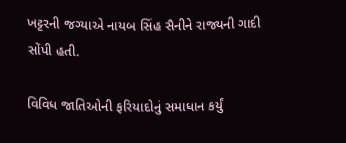ખટ્ટરની જગ્યાએ નાયબ સિંહ સૈનીને રાજ્યની ગાદી સોંપી હતી.

વિવિધ જાતિઓની ફરિયાદોનું સમાધાન કર્યું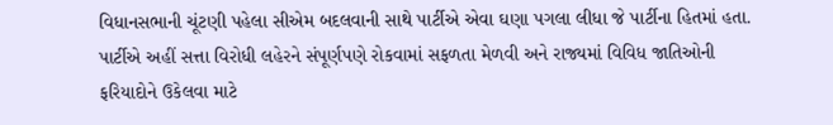વિધાનસભાની ચૂંટણી પહેલા સીએમ બદલવાની સાથે પાર્ટીએ એવા ઘણા પગલા લીધા જે પાર્ટીના હિતમાં હતા. પાર્ટીએ અહીં સત્તા વિરોધી લહેરને સંપૂર્ણપણે રોકવામાં સફળતા મેળવી અને રાજ્યમાં વિવિધ જાતિઓની ફરિયાદોને ઉકેલવા માટે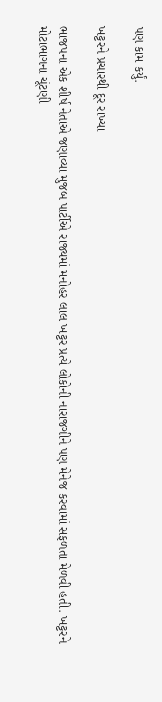પણ કામ કર્યું.

ખટ્ટરને પ્રચારથી દૂર રાખ્યા

ભાજપના એક શીર્ષ નેતાએ જણાવ્યા મુજબ પાર્ટીએ રાજ્યમાં મનોહર લાલ ખટ્ટર પ્રત્યે લોકોની નારાજગીને પણ મેનેજ કરવામાં સફળતા મેળવી હતી. ખટ્ટરને મોટાભાગના ચૂંટણી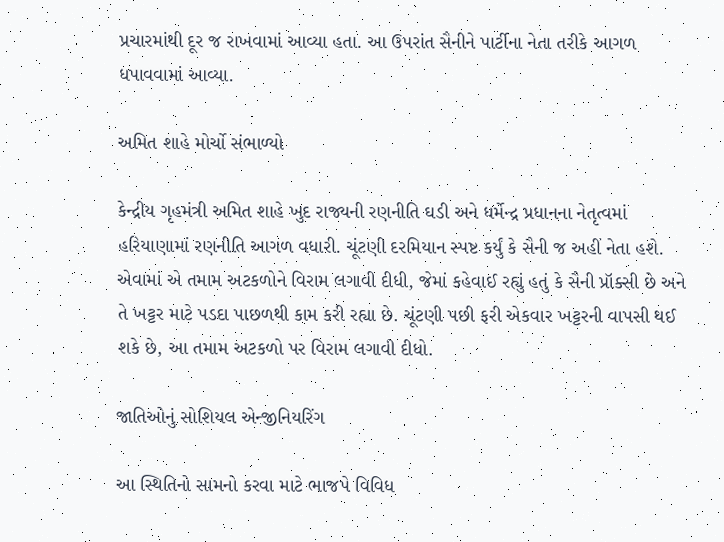પ્રચારમાંથી દૂર જ રાખવામાં આવ્યા હતા. આ ઉપરાંત સૈનીને પાર્ટીના નેતા તરીકે આગળ ધપાવવામાં આવ્યા.

અમિત શાહે મોર્ચો સંભાળ્યો

કેન્દ્રીય ગૃહમંત્રી અમિત શાહે ખુદ રાજ્યની રણનીતિ ઘડી અને ધર્મેન્દ્ર પ્રધાનના નેતૃત્વમાં હરિયાણામાં રણનીતિ આગળ વધારી. ચૂંટણી દરમિયાન સ્પષ્ટ કર્યું કે સૈની જ અહીં નેતા હશે. એવામાં એ તમામ અટકળોને વિરામ લગાવી દીધી, જેમાં કહેવાઈ રહ્યું હતું કે સૈની પ્રૉક્સી છે અને તે ખટ્ટર માટે પડદા પાછળથી કામ કરી રહ્યા છે. ચૂંટણી પછી ફરી એકવાર ખટ્ટરની વાપસી થઈ શકે છે, આ તમામ અટકળો પર વિરામ લગાવી દીધો.

જાતિઓનું સોશિયલ એન્જીનિયરિંગ

આ સ્થિતિનો સામનો કરવા માટે ભાજપે વિવિધ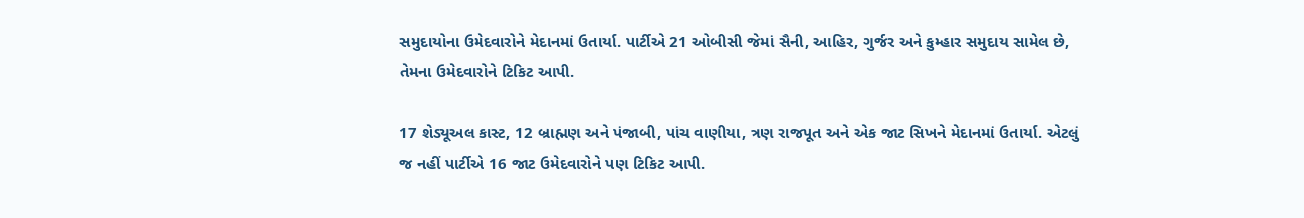સમુદાયોના ઉમેદવારોને મેદાનમાં ઉતાર્યા. પાર્ટીએ 21 ઓબીસી જેમાં સૈની, આહિર, ગુર્જર અને કુમ્હાર સમુદાય સામેલ છે, તેમના ઉમેદવારોને ટિકિટ આપી.

17 શેડ્યૂઅલ કાસ્ટ, 12 બ્રાહ્મણ અને પંજાબી, પાંચ વાણીયા, ત્રણ રાજપૂત અને એક જાટ સિખને મેદાનમાં ઉતાર્યા. એટલું જ નહીં પાર્ટીએ 16 જાટ ઉમેદવારોને પણ ટિકિટ આપી.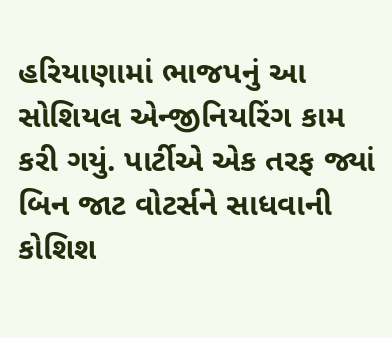હરિયાણામાં ભાજપનું આ સોશિયલ એન્જીનિયરિંગ કામ કરી ગયું. પાર્ટીએ એક તરફ જ્યાં બિન જાટ વોટર્સને સાધવાની કોશિશ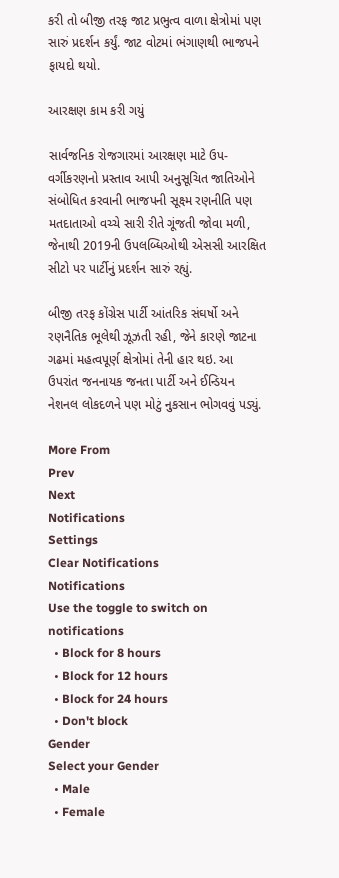કરી તો બીજી તરફ જાટ પ્રભુત્વ વાળા ક્ષેત્રોમાં પણ સારું પ્રદર્શન કર્યું. જાટ વોટમાં ભંગાણથી ભાજપને ફાયદો થયો.

આરક્ષણ કામ કરી ગયું

સાર્વજનિક રોજગારમાં આરક્ષણ માટે ઉપ-વર્ગીકરણનો પ્રસ્તાવ આપી અનુસૂચિત જાતિઓને સંબોધિત કરવાની ભાજપની સૂક્ષ્મ રણનીતિ પણ મતદાતાઓ વચ્ચે સારી રીતે ગૂંજતી જોવા મળી, જેનાથી 2019ની ઉપલબ્ધિઓથી એસસી આરક્ષિત સીટો પર પાર્ટીનું પ્રદર્શન સારું રહ્યું.

બીજી તરફ કોંગ્રેસ પાર્ટી આંતરિક સંઘર્ષો અને રણનૈતિક ભૂલેથી ઝૂઝતી રહી, જેને કારણે જાટના ગઢમાં મહત્વપૂર્ણ ક્ષેત્રોમાં તેની હાર થઇ. આ ઉપરાંત જનનાયક જનતા પાર્ટી અને ઈન્ડિયન નેશનલ લોકદળને પણ મોટું નુકસાન ભોગવવું પડ્યું.

More From
Prev
Next
Notifications
Settings
Clear Notifications
Notifications
Use the toggle to switch on notifications
  • Block for 8 hours
  • Block for 12 hours
  • Block for 24 hours
  • Don't block
Gender
Select your Gender
  • Male
  • Female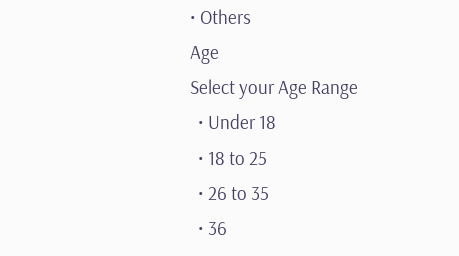• Others
Age
Select your Age Range
  • Under 18
  • 18 to 25
  • 26 to 35
  • 36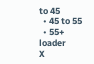to 45
  • 45 to 55
  • 55+
loader
X